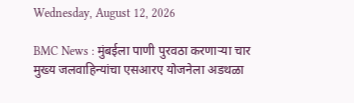Wednesday, August 12, 2026

BMC News : मुंबईला पाणी पुरवठा करणाऱ्या चार मुख्य जलवाहिन्यांचा एसआरए योजनेला अडथळा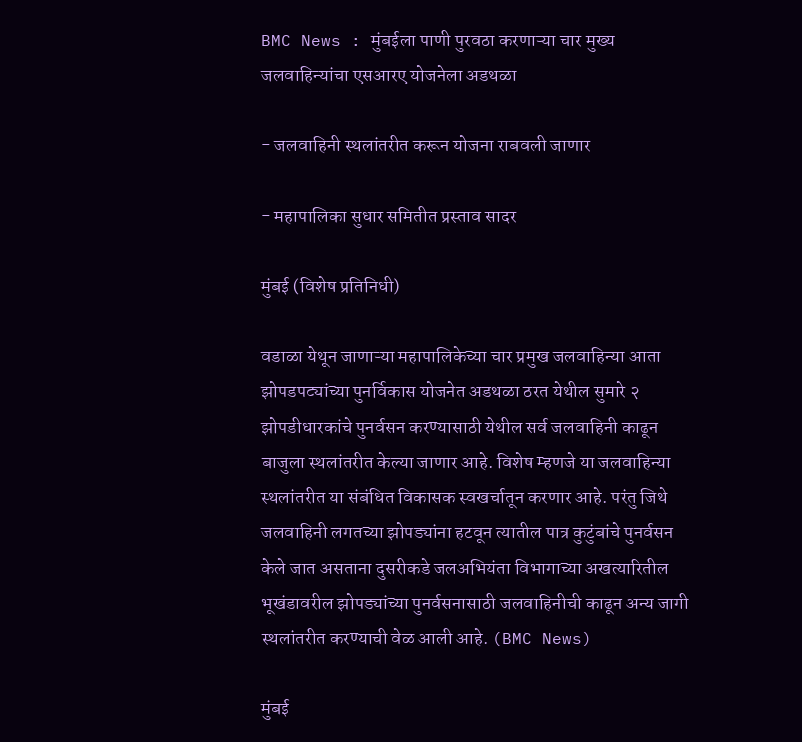BMC News : मुंबईला पाणी पुरवठा करणाऱ्या चार मुख्य जलवाहिन्यांचा एसआरए योजनेला अडथळा

- जलवाहिनी स्थलांतरीत करून योजना राबवली जाणार

- महापालिका सुधार समितीत प्रस्ताव सादर

मुंबई (विशेष प्रतिनिधी)

वडाळा येथून जाणाऱ्या महापालिकेच्या चार प्रमुख जलवाहिन्या आता झोपडपट्यांच्या पुनर्विकास योजनेत अडथळा ठरत येथील सुमारे २ झोपडीधारकांचे पुनर्वसन करण्यासाठी येथील सर्व जलवाहिनी काढून बाजुला स्थलांतरीत केल्या जाणार आहे. विशेष म्हणजे या जलवाहिन्या स्थलांतरीत या संबंधित विकासक स्वखर्चातून करणार आहे. परंतु जिथे जलवाहिनी लगतच्या झोपड्यांना हटवून त्यातील पात्र कुटुंबांचे पुनर्वसन केले जात असताना दुसरीकडे जलअभियंता विभागाच्या अखत्यारितील भूखंडावरील झोपड्यांच्या पुनर्वसनासाठी जलवाहिनीची काढून अन्य जागी स्थलांतरीत करण्याची वेळ आली आहे. (BMC News)

मुंबई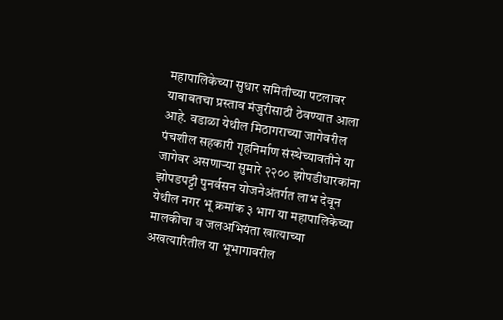महापालिकेच्या सुधार समितीच्या पटलावर याबाबतचा प्रस्ताव मंजुरीसाठी ठेवण्यात आला आहे. वडाळा येथील मिठागराच्या जागेवरील पंचशील सहकारी गृहनिर्माण संस्थेच्यावतीने या जागेवर असणाऱ्या सुमारे २२०० झोपडीधारकांना झोपडपट्टी पुनर्वसन योजनेअंतर्गत लाभ देवून येथील नगर भू क्रमांक ३ भाग या महापालिकेच्या मालकीचा व जलअभियंता खात्याच्या अखत्यारितील या भूभागावरील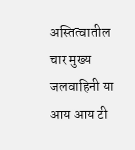अस्तित्वातील चार मुख्य जलवाहिनी या आय आय टी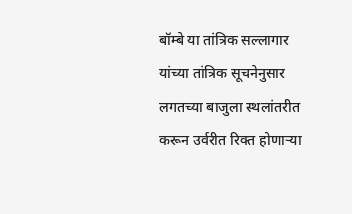बॉम्बे या तांत्रिक सल्लागार यांच्या तांत्रिक सूचनेनुसार लगतच्या बाजुला स्थलांतरीत करून उर्वरीत रिक्त होणाऱ्या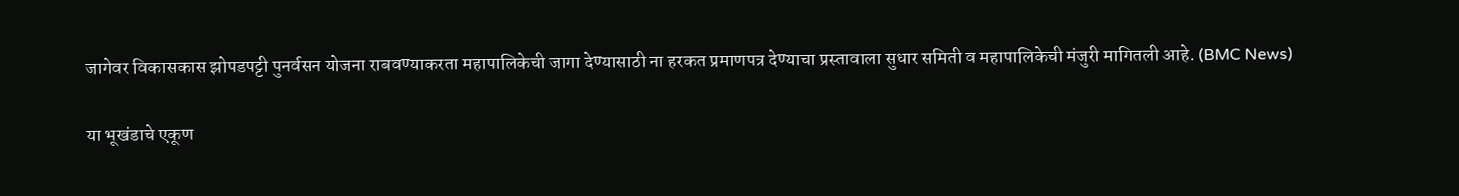जागेवर विकासकास झोपडपट्टी पुनर्वसन योजना राबवण्याकरता महापालिकेची जागा देण्यासाठी ना हरकत प्रमाणपत्र देण्याचा प्रस्तावाला सुधार समिती व महापालिकेची मंजुरी मागितली आहे. (BMC News)

या भूखंडाचे एकूण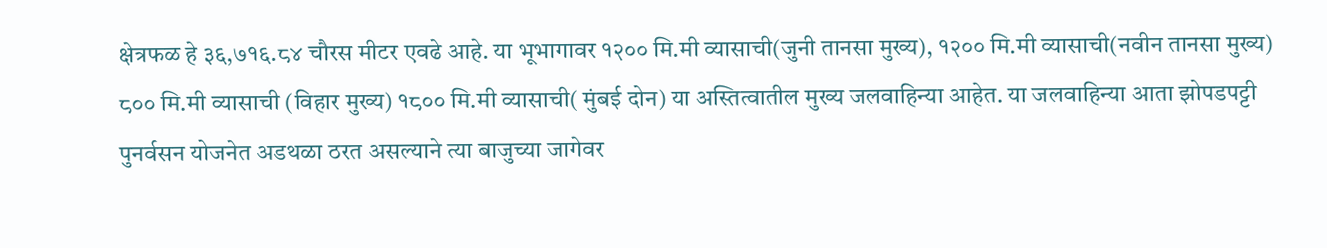क्षेत्रफळ हे ३६,७१६.८४ चौरस मीटर एवढे आहे. या भूभागावर १२०० मि.मी व्यासाची(जुनी तानसा मुख्य), १२०० मि.मी व्यासाची(नवीन तानसा मुख्य) ८०० मि.मी व्यासाची (विहार मुख्य) १८०० मि.मी व्यासाची( मुंबई दोन) या अस्तित्वातील मुख्य जलवाहिन्या आहेत. या जलवाहिन्या आता झोपडपट्टी पुनर्वसन योजनेत अडथळा ठरत असल्याने त्या बाजुच्या जागेवर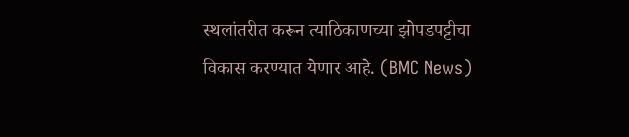स्थलांतरीत करून त्याठिकाणच्या झोपडपट्टीचा विकास करण्यात येणार आहे. (BMC News)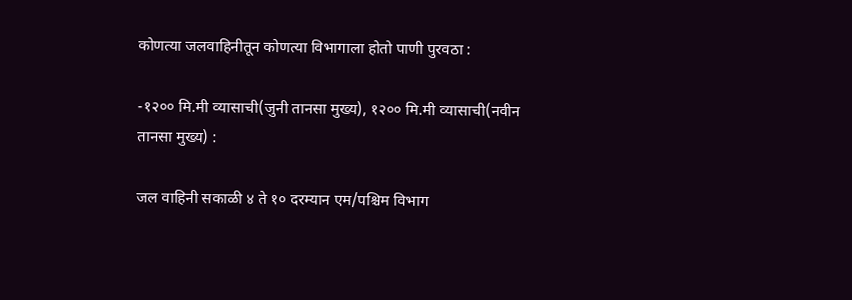कोणत्या जलवाहिनीतून कोणत्या विभागाला होतो पाणी पुरवठा :

-१२०० मि.मी व्यासाची(जुनी तानसा मुख्य), १२०० मि.मी व्यासाची(नवीन तानसा मुख्य) :

जल वाहिनी सकाळी ४ ते १० दरम्यान एम/पश्चिम विभाग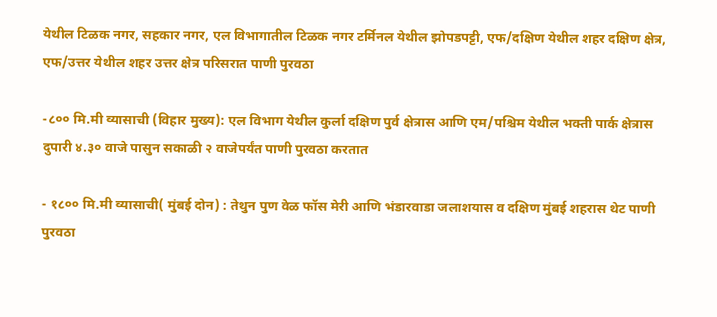येथील टिळक नगर, सहकार नगर, एल विभागातील टिळक नगर टर्मिनल येथील झोपडपट्टी, एफ/दक्षिण येथील शहर दक्षिण क्षेत्र, एफ/उत्तर येथील शहर उत्तर क्षेत्र परिसरात पाणी पुरवठा

-८०० मि.मी व्यासाची (विहार मुख्य): एल विभाग येथील कुर्ला दक्षिण पुर्व क्षेत्रास आणि एम/पश्चिम येथील भक्ती पार्क क्षेत्रास दुपारी ४.३० वाजे पासुन सकाळी २ वाजेपर्यंत पाणी पुरवठा करतात

- १८०० मि.मी व्यासाची( मुंबई दोन) : तेथुन पुण वेळ फॉस मेरी आणि भंडारवाडा जलाशयास व दक्षिण मुंबई शहरास थेट पाणी पुरवठा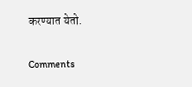करण्यात येतो.

Comments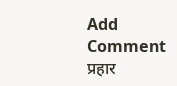Add Comment
प्रहार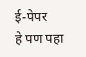ई-पेपर
हे पण पहा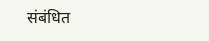संबंधित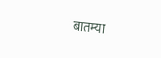बातम्या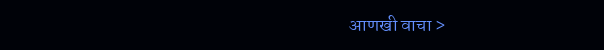आणखी वाचा >